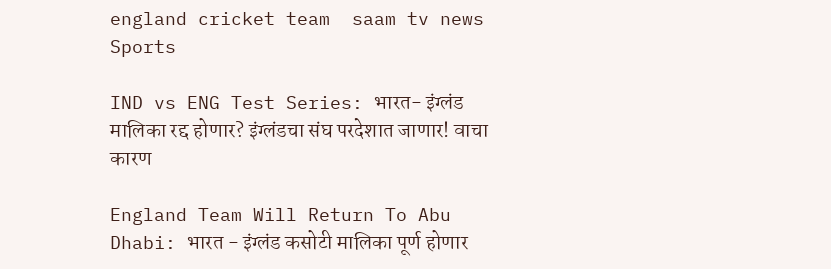england cricket team  saam tv news
Sports

IND vs ENG Test Series: भारत- इंग्लंड मालिका रद्द होणार? इंग्लंडचा संघ परदेशात जाणार! वाचा कारण

England Team Will Return To Abu Dhabi: भारत - इंग्लंड कसोटी मालिका पूर्ण होणार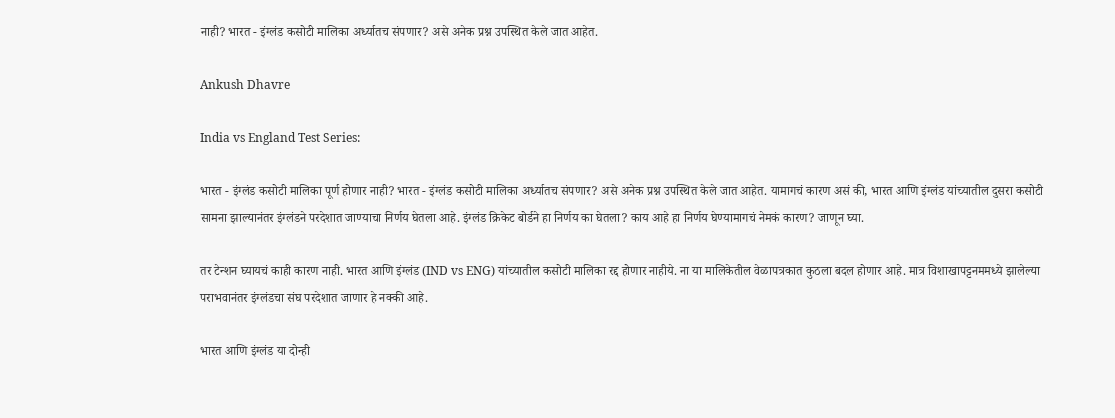नाही? भारत - इंग्लंड कसोटी मालिका अर्ध्यातच संपणार? असे अनेक प्रश्न उपस्थित केले जात आहेत.

Ankush Dhavre

India vs England Test Series:

भारत - इंग्लंड कसोटी मालिका पूर्ण होणार नाही? भारत - इंग्लंड कसोटी मालिका अर्ध्यातच संपणार? असे अनेक प्रश्न उपस्थित केले जात आहेत. यामागचं कारण असं की, भारत आणि इंग्लंड यांच्यातील दुसरा कसोटी सामना झाल्यानंतर इंग्लंडने परदेशात जाण्याचा निर्णय घेतला आहे. इंग्लंड क्रिकेट बोर्डने हा निर्णय का घेतला? काय आहे हा निर्णय घेण्यामागचं नेमकं कारण? जाणून घ्या.

तर टेन्शन घ्यायचं काही कारण नाही. भारत आणि इंग्लंड (IND vs ENG) यांच्यातील कसोटी मालिका रद्द होणार नाहीये. ना या मालिकेतील वेळापत्रकात कुठला बदल होणार आहे. मात्र विशाखापट्टनममध्ये झालेल्या पराभवानंतर इंग्लंडचा संघ परदेशात जाणार हे नक्की आहे.

भारत आणि इंग्लंड या दोन्ही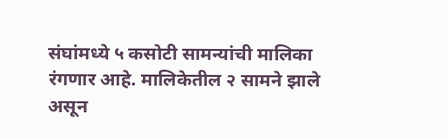संघांमध्ये ५ कसोटी सामन्यांची मालिका रंगणार आहे. मालिकेतील २ सामने झाले असून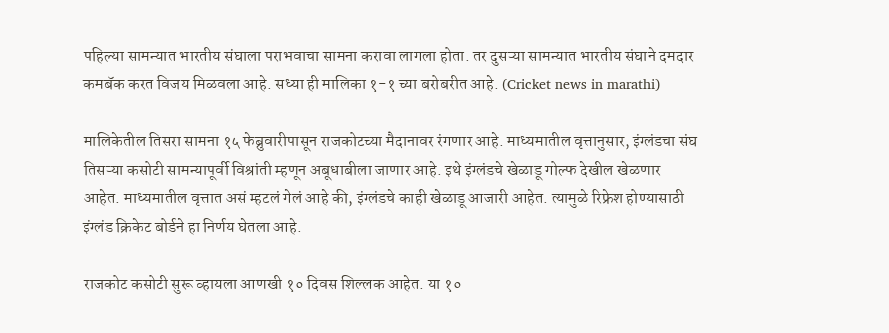पहिल्या सामन्यात भारतीय संघाला पराभवाचा सामना करावा लागला होता. तर दुसऱ्या सामन्यात भारतीय संघाने दमदार कमबॅक करत विजय मिळवला आहे. सध्या ही मालिका १-१ च्या बरोबरीत आहे. (Cricket news in marathi)

मालिकेतील तिसरा सामना १५ फेब्रुवारीपासून राजकोटच्या मैदानावर रंगणार आहे. माध्यमातील वृत्तानुसार, इंग्लंडचा संघ तिसऱ्या कसोटी सामन्यापूर्वी विश्रांती म्हणून अबूधाबीला जाणार आहे. इथे इंग्लंडचे खेळाडू गोल्फ देखील खेळणार आहेत. माध्यमातील वृत्तात असं म्हटलं गेलं आहे की, इंग्लंडचे काही खेळाडू आजारी आहेत. त्यामुळे रिफ्रेश होण्यासाठी इंग्लंड क्रिकेट बोर्डने हा निर्णय घेतला आहे.

राजकोट कसोटी सुरू व्हायला आणखी १० दिवस शिल्लक आहेत. या १०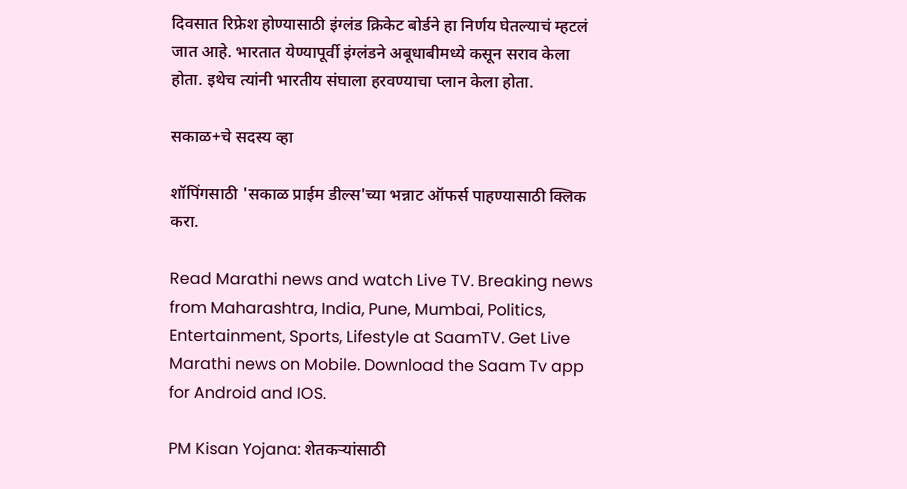दिवसात रिफ्रेश होण्यासाठी इंग्लंड क्रिकेट बोर्डने हा निर्णय घेतल्याचं म्हटलं जात आहे. भारतात येण्यापूर्वी इंग्लंडने अबूधाबीमध्ये कसून सराव केला होता. इथेच त्यांनी भारतीय संघाला हरवण्याचा प्लान केला होता.

सकाळ+चे सदस्य व्हा

शॉपिंगसाठी 'सकाळ प्राईम डील्स'च्या भन्नाट ऑफर्स पाहण्यासाठी क्लिक करा.

Read Marathi news and watch Live TV. Breaking news from Maharashtra, India, Pune, Mumbai, Politics, Entertainment, Sports, Lifestyle at SaamTV. Get Live Marathi news on Mobile. Download the Saam Tv app for Android and IOS.

PM Kisan Yojana: शेतकऱ्यांसाठी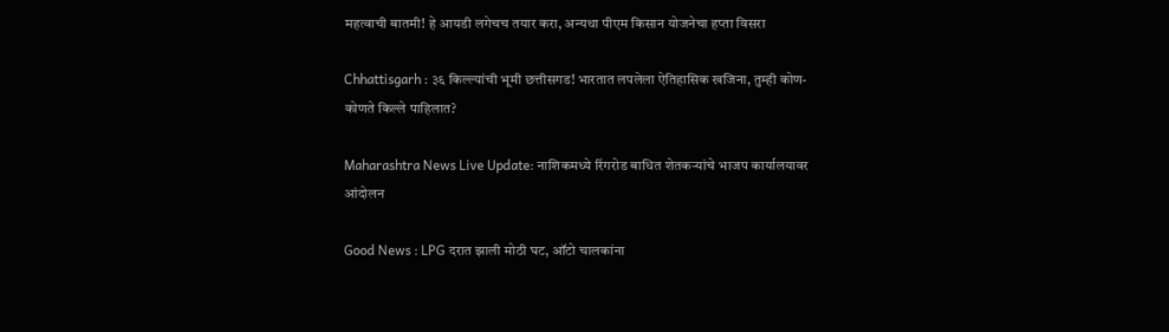महत्वाची बातमी! हे आयडी लगेचच तयार करा, अन्यथा पीएम किसान योजनेचा हप्ता विसरा

Chhattisgarh : ३६ किल्ल्यांची भूमी छत्तीसगड! भारतात लपलेला ऐतिहासिक खजिना, तुम्ही कोण-कोणते किल्ले पाहिलात?

Maharashtra News Live Update: नाशिकमध्ये रिंगरोड बाधित शेतकऱ्यांचे भाजप कार्यालयावर आंदोलन

Good News : LPG दरात झाली मोठी घट, ऑटो चालकांना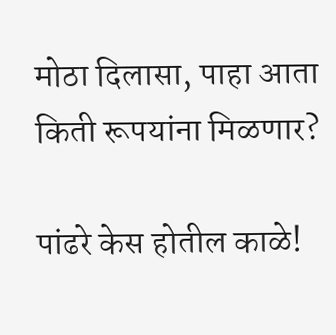मोठा दिलासा, पाहा आता किती रूपयांना मिळणार?

पांढरे केस होतील काळे!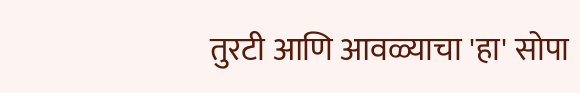तुरटी आणि आवळ्याचा 'हा' सोपा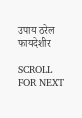उपाय ठरेल फायदेशीर

SCROLL FOR NEXT